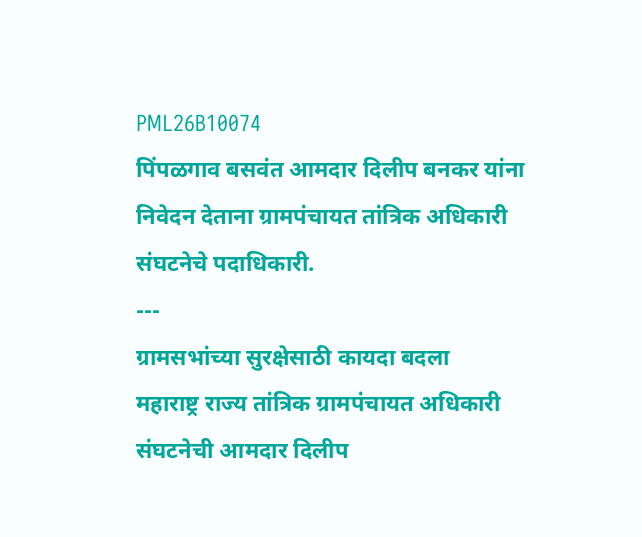PML26B10074
पिंपळगाव बसवंत आमदार दिलीप बनकर यांना निवेदन देताना ग्रामपंचायत तांत्रिक अधिकारी संघटनेचे पदाधिकारी.
---
ग्रामसभांच्या सुरक्षेसाठी कायदा बदला
महाराष्ट्र राज्य तांत्रिक ग्रामपंचायत अधिकारी संघटनेची आमदार दिलीप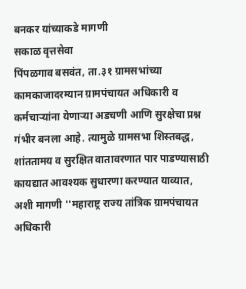बनकर यांच्याकडे मागणी
सकाळ वृत्तसेवा
पिंपळगाव बसवंत, ता.३१ ग्रामसभांच्या कामकाजादरम्यान ग्रामपंचायत अधिकारी व कर्मचाऱ्यांना येणाऱ्या अडचणी आणि सुरक्षेचा प्रश्न गंभीर बनला आहे. त्यामुळे ग्रामसभा शिस्तबद्ध, शांततामय व सुरक्षित वातावरणात पार पाडण्यासाठी कायद्यात आवश्यक सुधारणा करण्यात याव्यात, अशी मागणी ''महाराष्ट्र राज्य तांत्रिक ग्रामपंचायत अधिकारी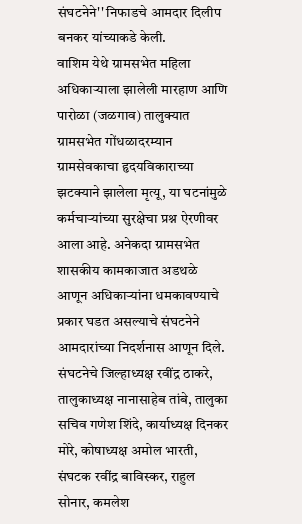संघटनेने'' निफाडचे आमदार दिलीप बनकर यांच्याकडे केली.
वाशिम येथे ग्रामसभेत महिला अधिकाऱ्याला झालेली मारहाण आणि पारोळा (जळगाव) तालुक्यात ग्रामसभेत गोंधळादरम्यान ग्रामसेवकाचा हृदयविकाराच्या झटक्याने झालेला मृत्यू, या घटनांमुळे कर्मचाऱ्यांच्या सुरक्षेचा प्रश्न ऐरणीवर आला आहे. अनेकदा ग्रामसभेत शासकीय कामकाजात अडथळे आणून अधिकाऱ्यांना धमकावण्याचे प्रकार घडत असल्याचे संघटनेने आमदारांच्या निदर्शनास आणून दिले. संघटनेचे जिल्हाध्यक्ष रवींद्र ठाकरे, तालुकाध्यक्ष नानासाहेब तांबे, तालुका सचिव गणेश शिंदे, कार्याध्यक्ष दिनकर मोरे, कोषाध्यक्ष अमोल भारती, संघटक रवींद्र बाविस्कर, राहुल सोनार, कमलेश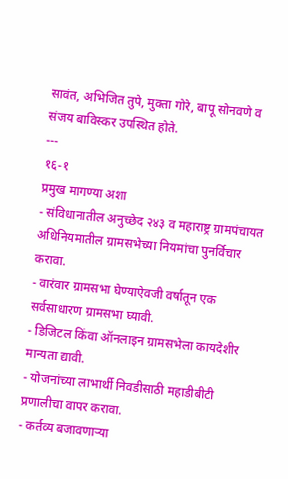सावंत, अभिजित तुपे, मुक्ता गोरे, बापू सोनवणे व संजय बाविस्कर उपस्थित होते.
---
१६-१
प्रमुख मागण्या अशा
- संविधानातील अनुच्छेद २४३ व महाराष्ट्र ग्रामपंचायत अधिनियमातील ग्रामसभेच्या नियमांचा पुनर्विचार करावा.
- वारंवार ग्रामसभा घेण्याऐवजी वर्षातून एक सर्वसाधारण ग्रामसभा घ्यावी.
- डिजिटल किंवा ऑनलाइन ग्रामसभेला कायदेशीर मान्यता द्यावी.
- योजनांच्या लाभार्थी निवडीसाठी महाडीबीटी प्रणालीचा वापर करावा.
- कर्तव्य बजावणाऱ्या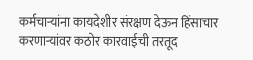कर्मचाऱ्यांना कायदेशीर संरक्षण देऊन हिंसाचार करणाऱ्यांवर कठोर कारवाईची तरतूद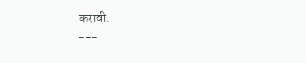करावी.
---